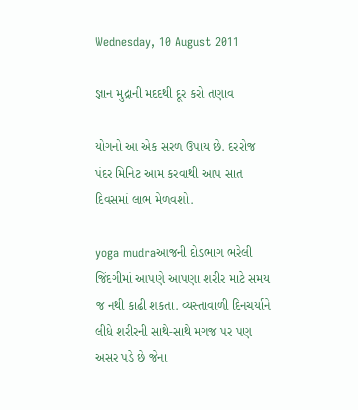Wednesday, 10 August 2011

જ્ઞાન મુદ્રાની મદદથી દૂર કરો તણાવ

યોગનો આ એક સરળ ઉપાય છે. દરરોજ પંદર મિનિટ આમ કરવાથી આપ સાત દિવસમાં લાભ મેળવશો.

yoga mudraઆજની દોડભાગ ભરેલી જિંદગીમાં આપણે આપણા શરીર માટે સમય જ નથી કાઢી શકતા. વ્યસ્તાવાળી દિનચર્યાને લીધે શરીરની સાથે-સાથે મગજ પર પણ અસર પડે છે જેના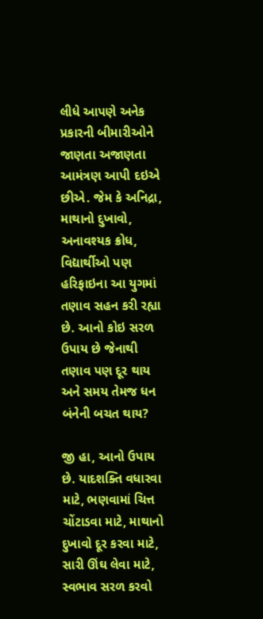લીધે આપણે અનેક પ્રકારની બીમારીઓને જાણતા અજાણતા આમંત્રણ આપી દઇએ છીએ. જેમ કે અનિદ્રા, માથાનો દુખાવો, અનાવશ્યક ક્રોધ, વિદ્યાર્થીઓ પણ હરિફાઇના આ યુગમાં તણાવ સહન કરી રહ્યા છે. આનો કોઇ સરળ ઉપાય છે જેનાથી તણાવ પણ દૂર થાય અને સમય તેમજ ધન બંનેની બચત થાય?

જી હા, આનો ઉપાય છે. યાદશક્તિ વધારવા માટે, ભણવામાં ચિત્ત ચોંટાડવા માટે, માથાનો દુખાવો દૂર કરવા માટે, સારી ઊંઘ લેવા માટે, સ્વભાવ સરળ કરવો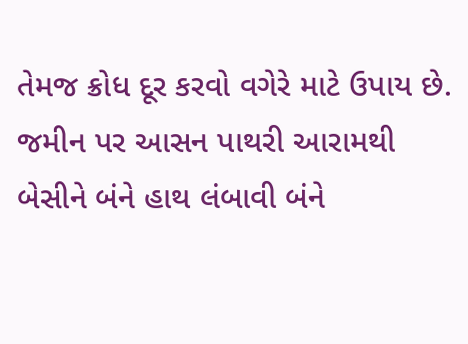તેમજ ક્રોધ દૂર કરવો વગેરે માટે ઉપાય છે. જમીન પર આસન પાથરી આરામથી બેસીને બંને હાથ લંબાવી બંને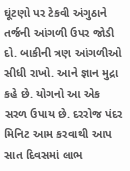ઘૂંટણો પર ટેકવી અંગુઠાને તર્જની આંગળી ઉપર જોડી દો. બાકીની ત્રણ આંગળીઓ સીધી રાખો. આને જ્ઞાન મુદ્રા કહે છે. યોગનો આ એક સરળ ઉપાય છે. દરરોજ પંદર મિનિટ આમ કરવાથી આપ સાત દિવસમાં લાભ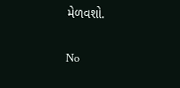મેળવશો.

No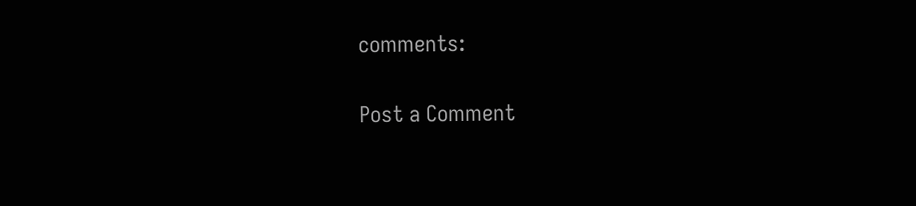comments:

Post a Comment